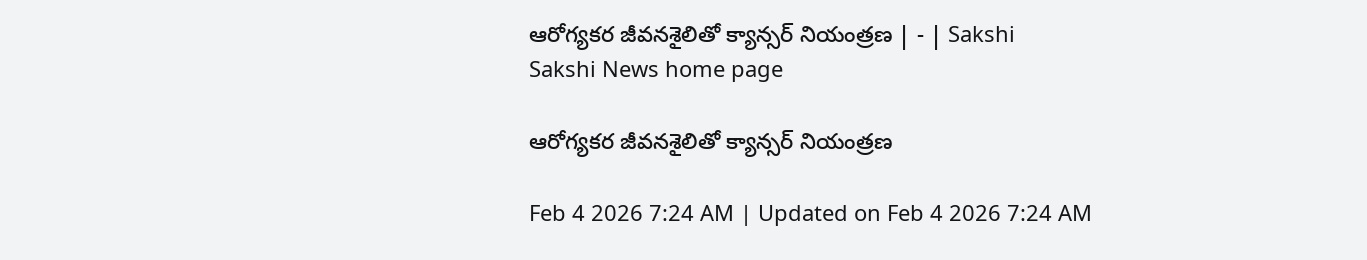ఆరోగ్యకర జీవనశైలితో క్యాన్సర్‌ నియంత్రణ | - | Sakshi
Sakshi News home page

ఆరోగ్యకర జీవనశైలితో క్యాన్సర్‌ నియంత్రణ

Feb 4 2026 7:24 AM | Updated on Feb 4 2026 7:24 AM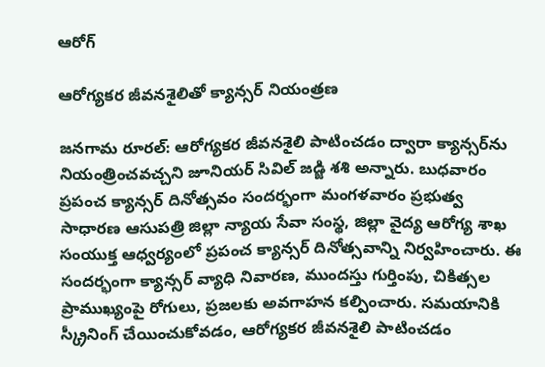ఆరోగ్

ఆరోగ్యకర జీవనశైలితో క్యాన్సర్‌ నియంత్రణ

జనగామ రూరల్‌: ఆరోగ్యకర జీవనశైలి పాటించడం ద్వారా క్యాన్సర్‌ను నియంత్రించవచ్చని జూనియర్‌ సివిల్‌ జడ్జి శశి అన్నారు. బుధవారం ప్రపంచ క్యాన్సర్‌ దినోత్సవం సందర్భంగా మంగళవారం ప్రభుత్వ సాధారణ ఆసుపత్రి జిల్లా న్యాయ సేవా సంస్థ, జిల్లా వైద్య ఆరోగ్య శాఖ సంయుక్త ఆధ్వర్యంలో ప్రపంచ క్యాన్సర్‌ దినోత్సవాన్ని నిర్వహించారు. ఈ సందర్భంగా క్యాన్సర్‌ వ్యాధి నివారణ, ముందస్తు గుర్తింపు, చికిత్సల ప్రాముఖ్యంపై రోగులు, ప్రజలకు అవగాహన కల్పించారు. సమయానికి స్క్రీనింగ్‌ చేయించుకోవడం, ఆరోగ్యకర జీవనశైలి పాటించడం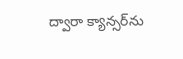ద్వారా క్యాన్సర్‌ను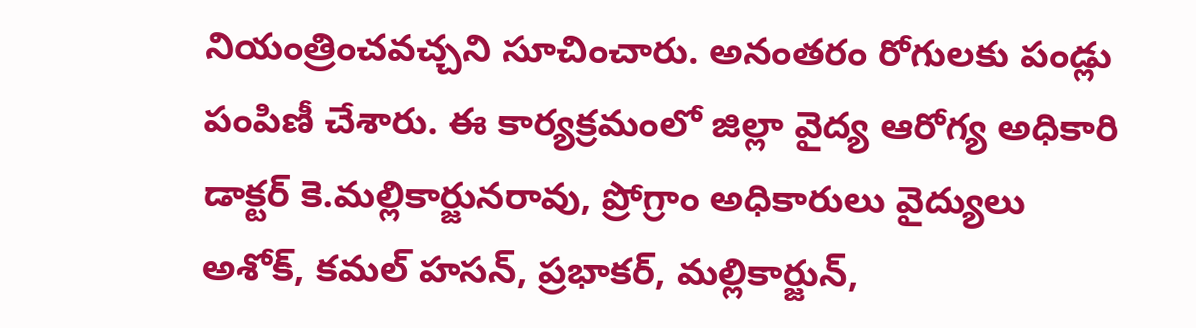నియంత్రించవచ్చని సూచించారు. అనంతరం రోగులకు పండ్లు పంపిణీ చేశారు. ఈ కార్యక్రమంలో జిల్లా వైద్య ఆరోగ్య అధికారి డాక్టర్‌ కె.మల్లికార్జునరావు, ప్రోగ్రాం అధికారులు వైద్యులు అశోక్‌, కమల్‌ హసన్‌, ప్రభాకర్‌, మల్లికార్జున్‌,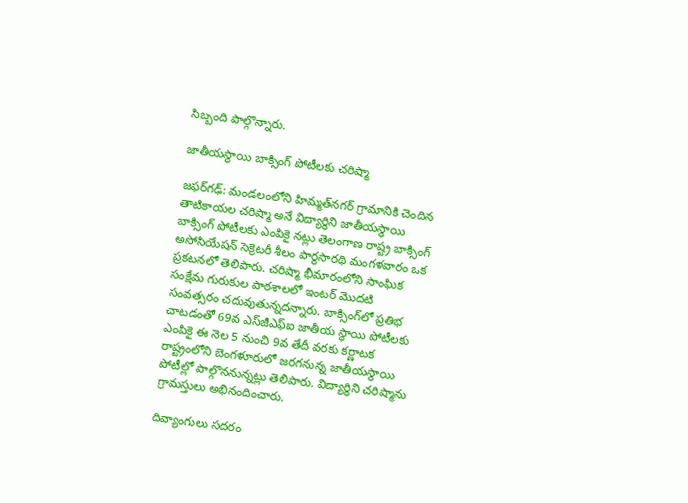సిబ్బంది పాల్గొన్నారు.

జాతీయస్థాయి బాక్సింగ్‌ పోటీలకు చరిష్మా

జఫర్‌గఢ్‌: మండలంలోని హిమ్మత్‌నగర్‌ గ్రామానికి చెందిన తాటికాయల చరిష్మా అనే విద్యార్థిని జాతీయస్థాయి బాక్సింగ్‌ పోటీలకు ఎంపికై నట్లు తెలంగాణ రాష్ట్ర బాక్సింగ్‌ అసోసియేషన్‌ సెక్రెటరీ శీలం పార్థసారథి మంగళవారం ఒక ప్రకటనలో తెలిపారు. చరిష్మా భీమారంలోని సాంఘిక సంక్షేమ గురుకుల పాఠశాలలో ఇంటర్‌ మొదటి సంవత్సరం చదువుతున్నదన్నారు. బాక్సింగ్‌లో ప్రతిభ చాటడంతో 69వ ఎస్‌జీఎఫ్‌ఐ జాతీయ స్థాయి పోటీలకు ఎంపికై ఈ నెల 5 నుంచి 9వ తేదీ వరకు కర్ణాటక రాష్ట్రంలోని బెంగళూరులో జరగనున్న జాతీయస్థాయి పోటీల్లో పాల్గొననున్నట్లు తెలిపారు. విద్యార్థిని చరిష్మాను గ్రామస్తులు అభినందించారు.

దివ్యాంగులు సదరం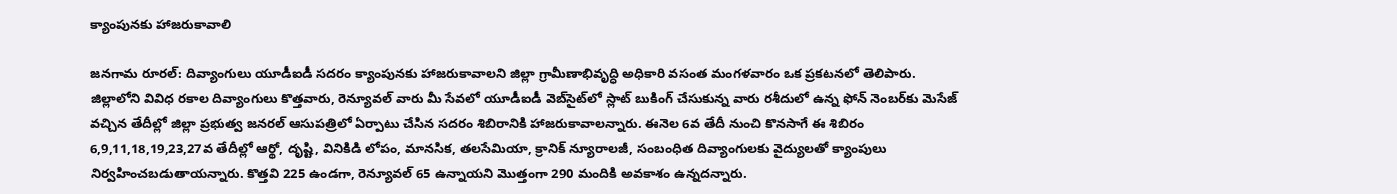క్యాంపునకు హాజరుకావాలి

జనగామ రూరల్‌: దివ్యాంగులు యూడీఐడీ సదరం క్యాంపునకు హాజరుకావాలని జిల్లా గ్రామీణాభివృద్ధి అధికారి వసంత మంగళవారం ఒక ప్రకటనలో తెలిపారు. జిల్లాలోని వివిధ రకాల దివ్యాంగులు కొత్తవారు, రెన్యూవల్‌ వారు మీ సేవలో యూడీఐడీ వెబ్‌సైట్‌లో స్లాట్‌ బుకింగ్‌ చేసుకున్న వారు రశీదులో ఉన్న ఫోన్‌ నెంబర్‌కు మెసేజ్‌ వచ్చిన తేదీల్లో జిల్లా ప్రభుత్వ జనరల్‌ ఆసుపత్రిలో ఏర్పాటు చేసిన సదరం శిబిరానికి హాజరుకావాలన్నారు. ఈనెల 6వ తేదీ నుంచి కొనసాగే ఈ శిబిరం 6,9,11,18,19,23,27వ తేదీల్లో ఆర్థో, దృష్టి, వినికిడి లోపం, మానసిక, తలసేమియా, క్రానిక్‌ న్యూరాలజీ, సంబంధిత దివ్యాంగులకు వైద్యులతో క్యాంపులు నిర్వహించబడుతాయన్నారు. కొత్తవి 225 ఉండగా, రెన్యూవల్‌ 65 ఉన్నాయని మొత్తంగా 290 మందికి అవకాశం ఉన్నదన్నారు.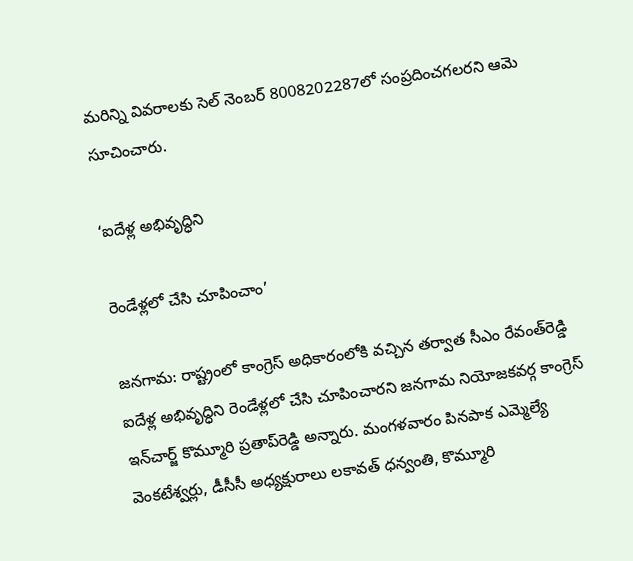మరిన్ని వివరాలకు సెల్‌ నెంబర్‌ 8008202287లో సంప్రదించగలరని ఆమె సూచించారు.

‘ఐదేళ్ల అభివృద్ధిని

రెండేళ్లలో చేసి చూపించాం’

జనగామ: రాష్ట్రంలో కాంగ్రెస్‌ అధికారంలోకి వచ్చిన తర్వాత సీఎం రేవంత్‌రెడ్డి ఐదేళ్ల అభివృద్ధిని రెండేళ్లలో చేసి చూపించారని జనగామ నియోజకవర్గ కాంగ్రెస్‌ ఇన్‌చార్జ్‌ కొమ్మూరి ప్రతాప్‌రెడ్డి అన్నారు. మంగళవారం పినపాక ఎమ్మెల్యే వెంకటేశ్వర్లు, డీసీసీ అధ్యక్షురాలు లకావత్‌ ధన్వంతి, కొమ్మూరి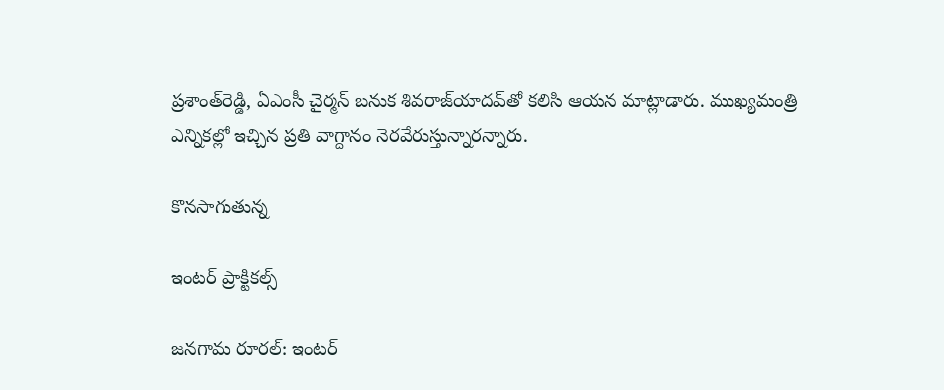ప్రశాంత్‌రెడ్డి, ఏఎంసీ చైర్మన్‌ బనుక శివరాజ్‌యాదవ్‌తో కలిసి ఆయన మాట్లాడారు. ముఖ్యమంత్రి ఎన్నికల్లో ఇచ్చిన ప్రతి వాగ్దానం నెరవేరుస్తున్నారన్నారు.

కొనసాగుతున్న

ఇంటర్‌ ప్రాక్టికల్స్‌

జనగామ రూరల్‌: ఇంటర్‌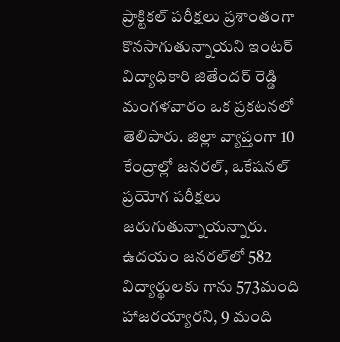ప్రాక్టికల్‌ పరీక్షలు ప్రశాంతంగా కొనసాగుతున్నాయని ఇంటర్‌ విద్యాధికారి జితేందర్‌ రెడ్డి మంగళవారం ఒక ప్రకటనలో తెలిపారు. జిల్లా వ్యాప్తంగా 10 కేంద్రాల్లో జనరల్‌, ఒకేషనల్‌ ప్రయోగ పరీక్షలు జరుగుతున్నాయన్నారు. ఉదయం జనరల్‌లో 582 విద్యార్థులకు గాను 573మంది హాజరయ్యారని, 9 మంది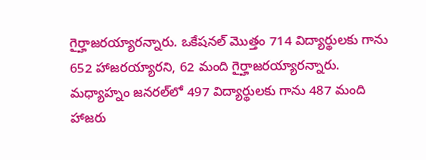గైర్హాజరయ్యారన్నారు. ఒకేషనల్‌ మొత్తం 714 విద్యార్థులకు గాను 652 హాజరయ్యారని, 62 మంది గైర్హాజరయ్యారన్నారు. మధ్యాహ్నం జనరల్‌లో 497 విద్యార్థులకు గాను 487 మంది హాజరు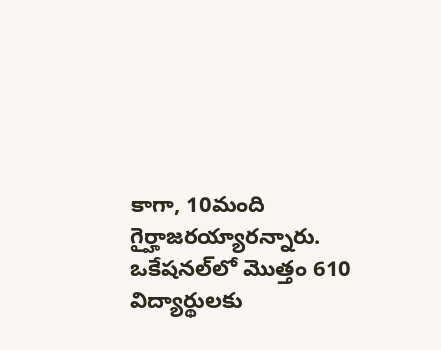కాగా, 10మంది గైర్హాజరయ్యారన్నారు. ఒకేషనల్‌లో మొత్తం 610 విద్యార్థులకు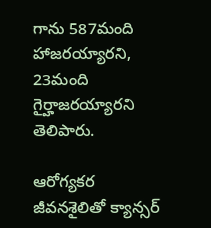గాను 587మంది హాజరయ్యారని, 23మంది గైర్హాజరయ్యారని తెలిపారు.

ఆరోగ్యకర జీవనశైలితో క్యాన్సర్‌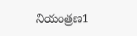నియంత్రణ1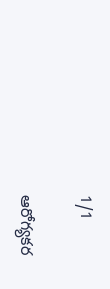1/1

ఆరోగ్యకర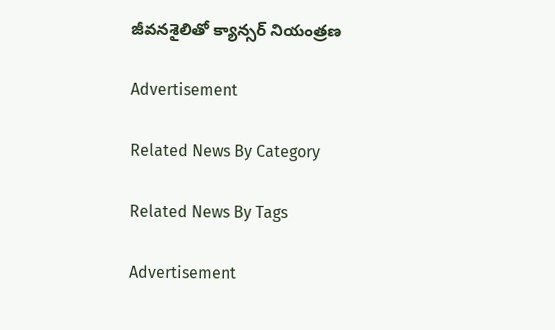జీవనశైలితో క్యాన్సర్‌ నియంత్రణ

Advertisement

Related News By Category

Related News By Tags

Advertisement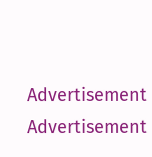Advertisement
Advertisement